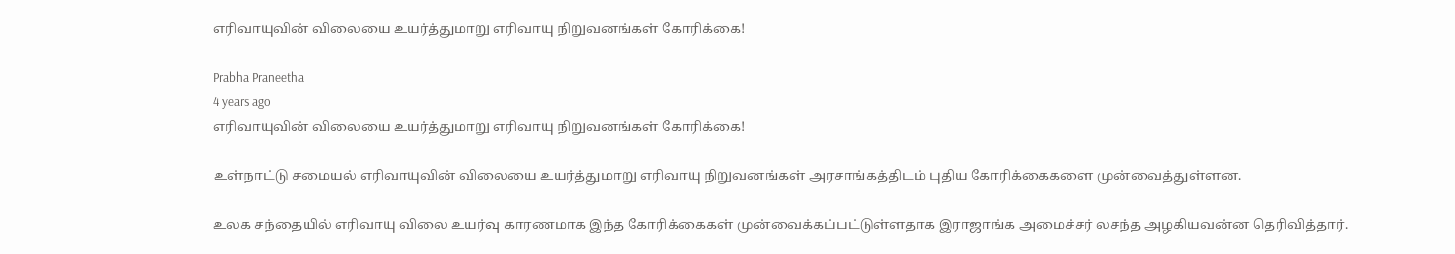எரிவாயுவின் விலையை உயர்த்துமாறு எரிவாயு நிறுவனங்கள் கோரிக்கை!

Prabha Praneetha
4 years ago
எரிவாயுவின் விலையை உயர்த்துமாறு எரிவாயு நிறுவனங்கள் கோரிக்கை!

உள்நாட்டு சமையல் எரிவாயுவின் விலையை உயர்த்துமாறு எரிவாயு நிறுவனங்கள் அரசாங்கத்திடம் புதிய கோரிக்கைகளை முன்வைத்துள்ளன.

உலக சந்தையில் எரிவாயு விலை உயர்வு காரணமாக இந்த கோரிக்கைகள் முன்வைக்கப்பட்டுள்ளதாக இராஜாங்க அமைச்சர் லசந்த அழகியவன்ன தெரிவித்தார்.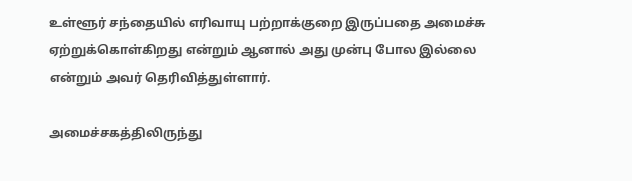உள்ளூர் சந்தையில் எரிவாயு பற்றாக்குறை இருப்பதை அமைச்சு ஏற்றுக்கொள்கிறது என்றும் ஆனால் அது முன்பு போல இல்லை என்றும் அவர் தெரிவித்துள்ளார்.

அமைச்சகத்திலிருந்து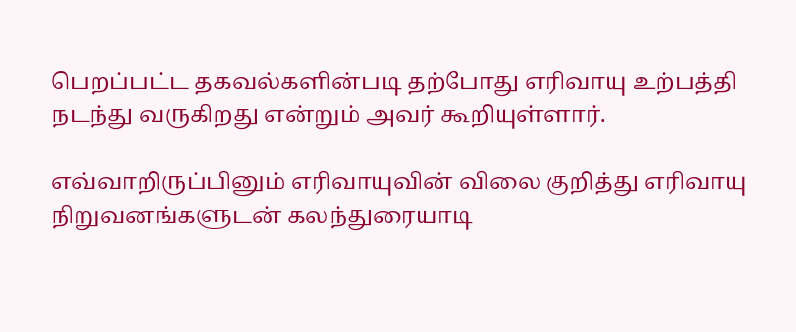பெறப்பட்ட தகவல்களின்படி தற்போது எரிவாயு உற்பத்தி நடந்து வருகிறது என்றும் அவர் கூறியுள்ளார்.

எவ்வாறிருப்பினும் எரிவாயுவின் விலை குறித்து எரிவாயு நிறுவனங்களுடன் கலந்துரையாடி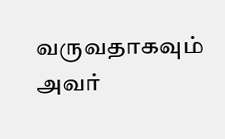வருவதாகவும் அவர்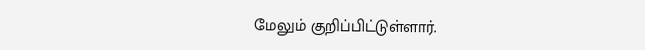மேலும் குறிப்பிட்டுள்ளார்.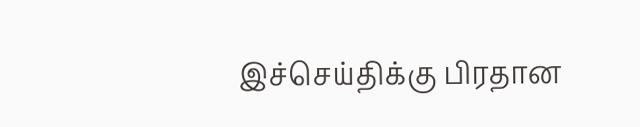இச்செய்திக்கு பிரதான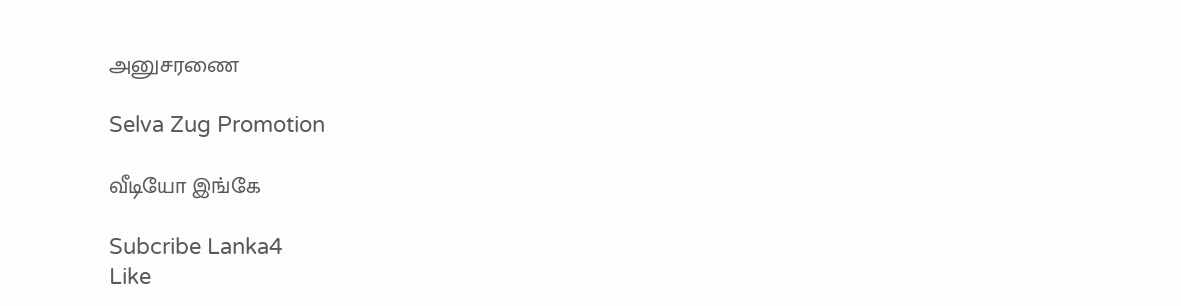அனுசரணை

Selva Zug Promotion

வீடியோ இங்கே

Subcribe Lanka4
Like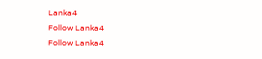Lanka4
Follow Lanka4
Follow Lanka4